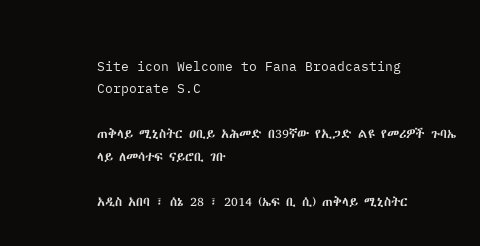Site icon Welcome to Fana Broadcasting Corporate S.C

ጠቅላይ ሚኒስትር ዐቢይ አሕመድ በ39ኛው የኢጋድ ልዩ የመሪዎች ጉባኤ ላይ ለመሳተፍ ናይሮቢ ገቡ

አዲስ አበባ ፣ ሰኔ 28 ፣ 2014 (ኤፍ ቢ ሲ) ጠቅላይ ሚኒስትር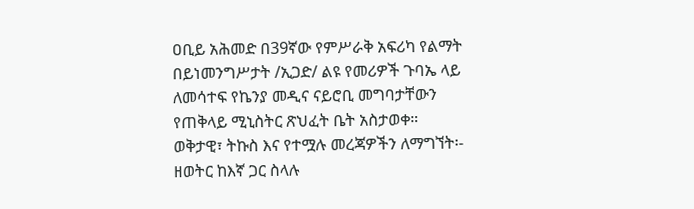ዐቢይ አሕመድ በ39ኛው የምሥራቅ አፍሪካ የልማት በይነመንግሥታት /ኢጋድ/ ልዩ የመሪዎች ጉባኤ ላይ ለመሳተፍ የኬንያ መዲና ናይሮቢ መግባታቸውን የጠቅላይ ሚኒስትር ጽህፈት ቤት አስታወቀ።
ወቅታዊ፣ ትኩስ እና የተሟሉ መረጃዎችን ለማግኘት፡-
ዘወትር ከእኛ ጋር ስላሉ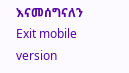እናመሰግናለን
Exit mobile version